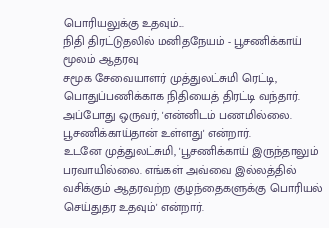பொரியலுக்கு உதவும்...
நிதி திரட்டுதலில் மனிதநேயம் - பூசணிக்காய் மூலம் ஆதரவு
சமூக சேவையாளர் முத்துலட்சுமி ரெட்டி, பொதுப்பணிக்காக நிதியைத் திரட்டி வந்தார். அப்போது ஒருவர், 'என்னிடம் பணமில்லை. பூசணிக்காய்தான் உள்ளது' என்றார்.
உடனே முத்துலட்சுமி, 'பூசணிக்காய் இருந்தாலும் பரவாயில்லை. எங்கள் அவ்வை இல்லத்தில் வசிக்கும் ஆதரவற்ற குழந்தைகளுக்கு பொரியல் செய்துதர உதவும்' என்றார்.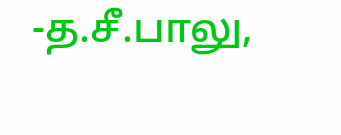-த.சீ.பாலு,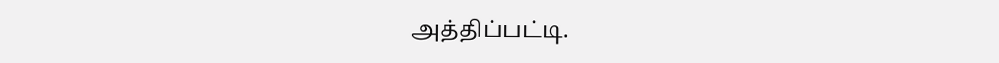அத்திப்பட்டி.